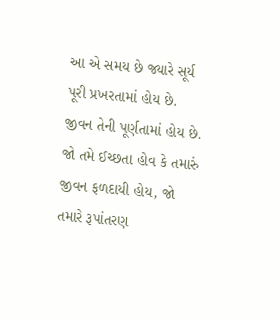આ એ સમય છે જ્યારે સૂર્ય પૂરી પ્રખરતામાં હોય છે. જીવન તેની પૂર્ણતામાં હોય છે. જો તમે ઈચ્છતા હોવ કે તમારું જીવન ફળદાયી હોય, જો તમારે રૂપાંતરણ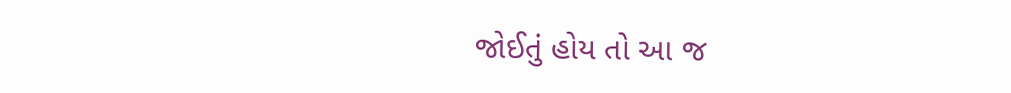જોઈતું હોય તો આ જ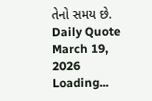તેનો સમય છે.
Daily Quote
March 19, 2026
Loading...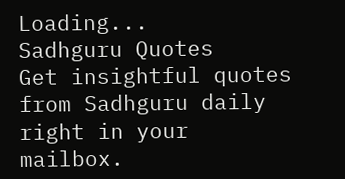Loading...
Sadhguru Quotes
Get insightful quotes from Sadhguru daily right in your mailbox.